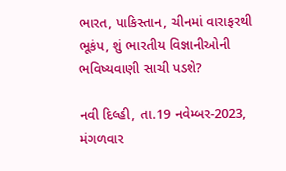ભારત, પાકિસ્તાન, ચીનમાં વારાફરથી ભૂકંપ, શું ભારતીય વિજ્ઞાનીઓની ભવિષ્યવાણી સાચી પડશે?

નવી દિલ્હી, તા.19 નવેમ્બર-2023, મંગળવાર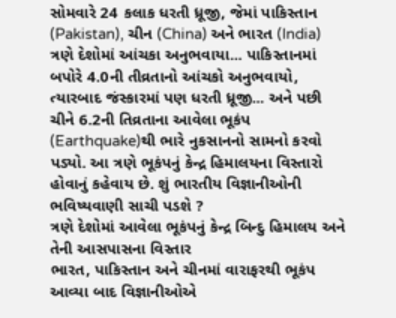સોમવારે 24 કલાક ધરતી ધ્રૂજી, જેમાં પાકિસ્તાન (Pakistan), ચીન (China) અને ભારત (India) ત્રણે દેશોમાં આંચકા અનુભવાયા... પાકિસ્તાનમાં બપોરે 4.0ની તીવ્રતાનો આંચકો અનુભવાયો, ત્યારબાદ જંસ્કારમાં પણ ધરતી ધ્રૂજી... અને પછી ચીને 6.2ની તિવ્રતાના આવેલા ભૂકંપ (Earthquake)થી ભારે નુકસાનનો સામનો કરવો પડ્યો. આ ત્રણે ભૂકંપનું કેન્દ્ર હિમાલયના વિસ્તારો હોવાનું કહેવાય છે. શું ભારતીય વિજ્ઞાનીઓની ભવિષ્યવાણી સાચી પડશે ?
ત્રણે દેશોમાં આવેલા ભૂકંપનું કેન્દ્ર બિન્દુ હિમાલય અને તેની આસપાસના વિસ્તાર
ભારત, પાકિસ્તાન અને ચીનમાં વારાફરથી ભૂકંપ આવ્યા બાદ વિજ્ઞાનીઓએ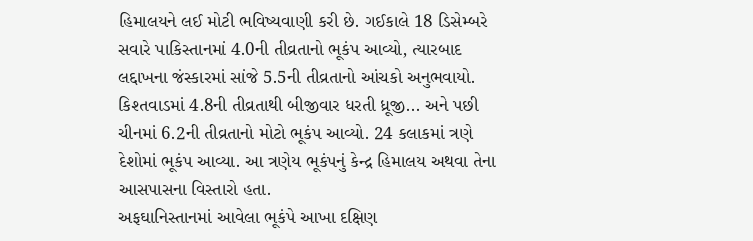હિમાલયને લઈ મોટી ભવિષ્યવાણી કરી છે. ગઈકાલે 18 ડિસેમ્બરે સવારે પાકિસ્તાનમાં 4.0ની તીવ્રતાનો ભૂકંપ આવ્યો, ત્યારબાદ લદ્દાખના જંસ્કારમાં સાંજે 5.5ની તીવ્રતાનો આંચકો અનુભવાયો. કિશ્તવાડમાં 4.8ની તીવ્રતાથી બીજીવાર ધરતી ધ્રૂજી... અને પછી ચીનમાં 6.2ની તીવ્રતાનો મોટો ભૂકંપ આવ્યો. 24 કલાકમાં ત્રણે દેશોમાં ભૂકંપ આવ્યા. આ ત્રણેય ભૂકંપનું કેન્દ્ર હિમાલય અથવા તેના આસપાસના વિસ્તારો હતા.
અફઘાનિસ્તાનમાં આવેલા ભૂકંપે આખા દક્ષિણ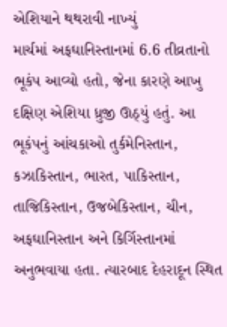એશિયાને થથરાવી નાખ્યું
માર્ચમાં અફઘાનિસ્તાનમાં 6.6 તીવ્રતાનો ભૂકંપ આવ્યો હતો, જેના કારણે આખુ દક્ષિણ એશિયા ધ્રુજી ઊઠ્યું હતું. આ ભૂકંપનું આંચકાઓ તુર્કમેનિસ્તાન, કઝાકિસ્તાન, ભારત, પાકિસ્તાન, તાજિકિસ્તાન, ઉજબેકિસ્તાન, ચીન, અફઘાનિસ્તાન અને કિર્ગિસ્તાનમાં અનુભવાયા હતા. ત્યારબાદ દેહરાદૂન સ્થિત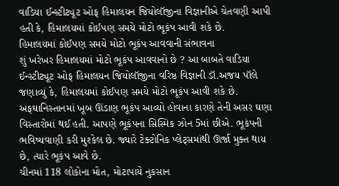વાડિયા ઈન્સ્ટીટ્યૂટ ઓફ હિમાલયન જિયોલૉજીના વિજ્ઞાનીએ ચેતવણી આપી હતી કે, હિમાલયમાં કોઈપણ સમયે મોટો ભૂકંપ આવી શકે છે.
હિમાલયમાં કોઈપણ સમયે મોટો ભૂકંપ આવવાની સંભાવના
શું ખરેખર હિમાલયમાં મોટો ભૂકંપ આવવાનો છે ? આ બાબતે વાડિયા ઈન્સ્ટીટ્યૂટ ઓફ હિમાલયન જિયોલૉજીના વરિષ્ઠ વિજ્ઞાની ડૉ.અજય પૉલે જણાવ્યું કે, હિમાલયમાં કોઈપણ સમયે મોટો ભૂકંપ આવી શકે છે. અફઘાનિસ્તાનમાં ખૂબ ઊંડાણ ભૂકંપ આવ્યો હોવાના કારણે તેની અસર ઘણા વિસ્તારોમાં થઈ હતી. આપણે ભૂકંપના સિસ્મિક ઝોન 5માં છીએ. ભૂકંપની ભવિષ્યવાણી કરી મુશ્કેલ છે. જ્યારે ટેક્ટોનિક પ્લેટ્સમાંથી ઊર્જા મુક્ત થાય છે, ત્યારે ભૂકંપ આવે છે.
ચીનમાં 118 લોકોના મોત, મોટાપાયે નુકસાન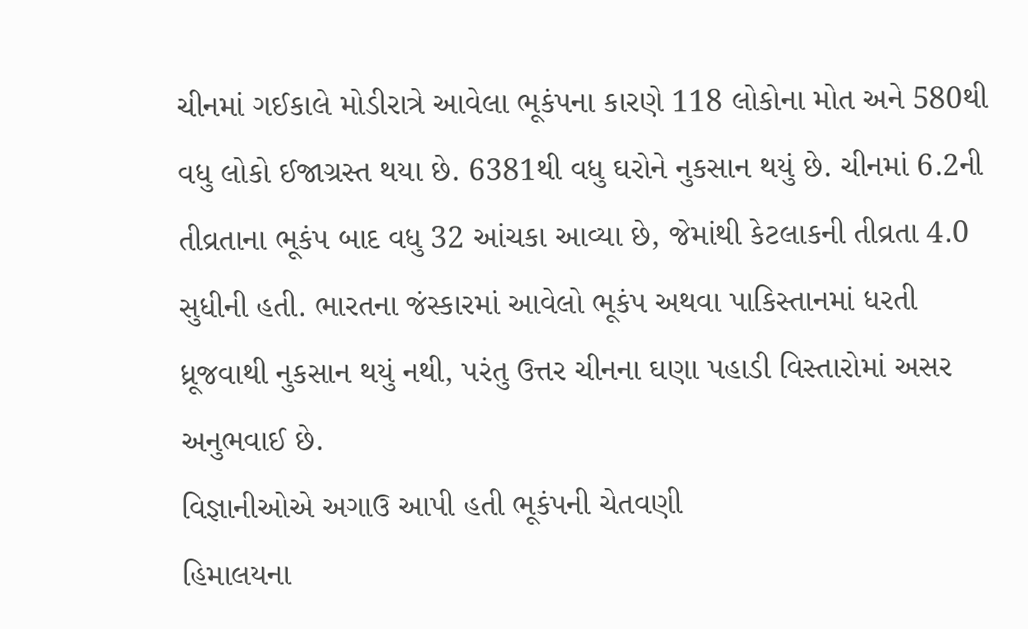ચીનમાં ગઈકાલે મોડીરાત્રે આવેલા ભૂકંપના કારણે 118 લોકોના મોત અને 580થી વધુ લોકો ઈજાગ્રસ્ત થયા છે. 6381થી વધુ ઘરોને નુકસાન થયું છે. ચીનમાં 6.2ની તીવ્રતાના ભૂકંપ બાદ વધુ 32 આંચકા આવ્યા છે, જેમાંથી કેટલાકની તીવ્રતા 4.0 સુધીની હતી. ભારતના જંસ્કારમાં આવેલો ભૂકંપ અથવા પાકિસ્તાનમાં ધરતી ધ્રૂજવાથી નુકસાન થયું નથી, પરંતુ ઉત્તર ચીનના ઘણા પહાડી વિસ્તારોમાં અસર અનુભવાઈ છે.
વિજ્ઞાનીઓએ અગાઉ આપી હતી ભૂકંપની ચેતવણી
હિમાલયના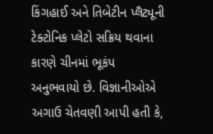કિંગહાઈ અને તિબેટીન પ્લૈટ્યૂની ટેક્ટોનિક પ્લેટો સક્રિય થવાના કારણે ચીનમાં ભૂકંપ અનુભવાયો છે. વિજ્ઞાનીઓએ અગાઉ ચેતવણી આપી હતી કે,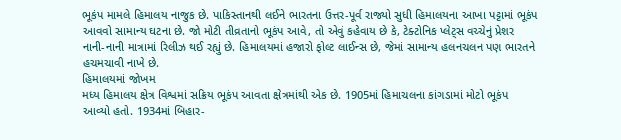ભૂકંપ મામલે હિમાલય નાજુક છે. પાકિસ્તાનથી લઈને ભારતના ઉત્તર-પૂર્વ રાજ્યો સુધી હિમાલયના આખા પટ્ટામાં ભૂકંપ આવવો સામાન્ય ઘટના છે. જો મોટી તીવ્રતાનો ભૂકંપ આવે, તો એવું કહેવાય છે કે, ટેક્ટોનિક પ્લેટ્સ વચ્ચેનું પ્રેશર નાની-નાની માત્રામાં રિલીઝ થઈ રહ્યું છે. હિમાલયમાં હજારો ફોલ્ટ લાઈન્સ છે, જેમાં સામાન્ય હલનચલન પણ ભારતને હચમચાવી નાખે છે.
હિમાલયમાં જોખમ
મધ્ય હિમાલય ક્ષેત્ર વિશ્વમાં સક્રિય ભૂકંપ આવતા ક્ષેત્રમાંથી એક છે. 1905માં હિમાચલના કાંગડામાં મોટો ભૂકંપ આવ્યો હતો. 1934માં બિહાર-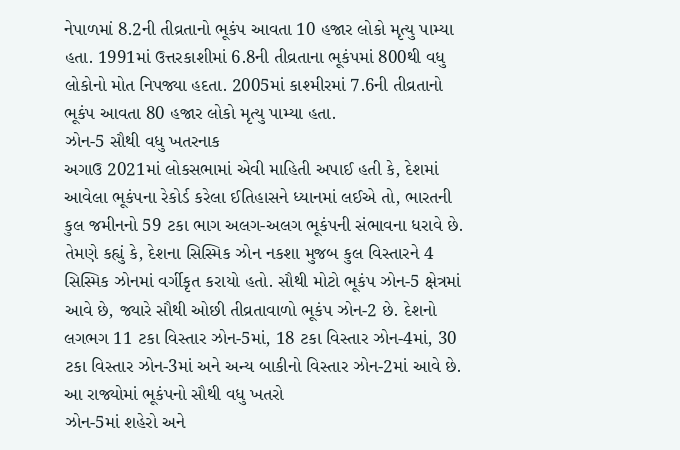નેપાળમાં 8.2ની તીવ્રતાનો ભૂકંપ આવતા 10 હજાર લોકો મૃત્યુ પામ્યા હતા. 1991માં ઉત્તરકાશીમાં 6.8ની તીવ્રતાના ભૂકંપમાં 800થી વધુ લોકોનો મોત નિપજ્યા હદતા. 2005માં કાશ્મીરમાં 7.6ની તીવ્રતાનો ભૂકંપ આવતા 80 હજાર લોકો મૃત્યુ પામ્યા હતા.
ઝોન-5 સૌથી વધુ ખતરનાક
અગાઉ 2021માં લોકસભામાં એવી માહિતી અપાઈ હતી કે, દેશમાં આવેલા ભૂકંપના રેકોર્ડ કરેલા ઈતિહાસને ધ્યાનમાં લઈએ તો, ભારતની કુલ જમીનનો 59 ટકા ભાગ અલગ-અલગ ભૂકંપની સંભાવના ધરાવે છે. તેમણે કહ્યું કે, દેશના સિસ્મિક ઝોન નકશા મુજબ કુલ વિસ્તારને 4 સિસ્મિક ઝોનમાં વર્ગીકૃત કરાયો હતો. સૌથી મોટો ભૂકંપ ઝોન-5 ક્ષેત્રમાં આવે છે, જ્યારે સૌથી ઓછી તીવ્રતાવાળો ભૂકંપ ઝોન-2 છે. દેશનો લગભગ 11 ટકા વિસ્તાર ઝોન-5માં, 18 ટકા વિસ્તાર ઝોન-4માં, 30 ટકા વિસ્તાર ઝોન-3માં અને અન્ય બાકીનો વિસ્તાર ઝોન-2માં આવે છે.
આ રાજ્યોમાં ભૂકંપનો સૌથી વધુ ખતરો
ઝોન-5માં શહેરો અને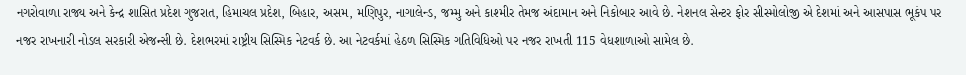નગરોવાળા રાજ્ય અને કેન્દ્ર શાસિત પ્રદેશ ગુજરાત, હિમાચલ પ્રદેશ, બિહાર, અસમ, મણિપુર, નાગાલેન્ડ, જમ્મુ અને કાશ્મીર તેમજ અંદામાન અને નિકોબાર આવે છે. નેશનલ સેન્ટર ફોર સીસ્મોલોજી એ દેશમાં અને આસપાસ ભૂકંપ પર નજર રાખનારી નોડલ સરકારી એજન્સી છે. દેશભરમાં રાષ્ટ્રીય સિસ્મિક નેટવર્ક છે. આ નેટવર્કમાં હેઠળ સિસ્મિક ગતિવિધિઓ પર નજર રાખતી 115 વેધશાળાઓ સામેલ છે.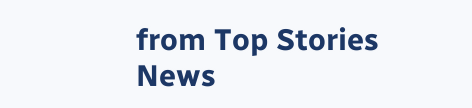from Top Stories News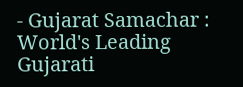- Gujarat Samachar : World's Leading Gujarati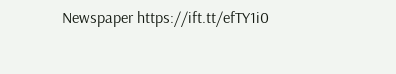Newspaper https://ift.tt/efTY1i0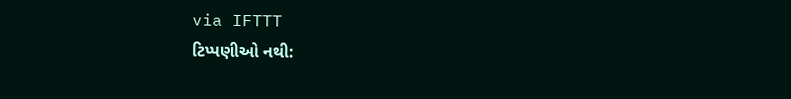via IFTTT
ટિપ્પણીઓ નથી: